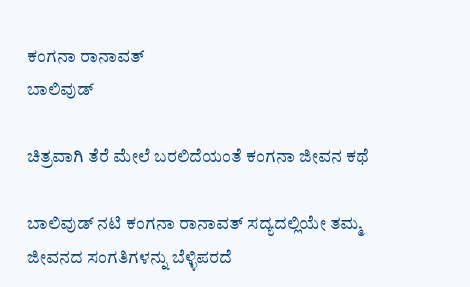ಕಂಗನಾ ರಾನಾವತ್
ಬಾಲಿವುಡ್

ಚಿತ್ರವಾಗಿ ತೆರೆ ಮೇಲೆ ಬರಲಿದೆಯಂತೆ ಕಂಗನಾ ಜೀವನ ಕಥೆ

ಬಾಲಿವುಡ್ ನಟಿ ಕಂಗನಾ ರಾನಾವತ್ ಸದ್ಯದಲ್ಲಿಯೇ ತಮ್ಮ ಜೀವನದ ಸಂಗತಿಗಳನ್ನು ಬೆಳ್ಳಿಪರದೆ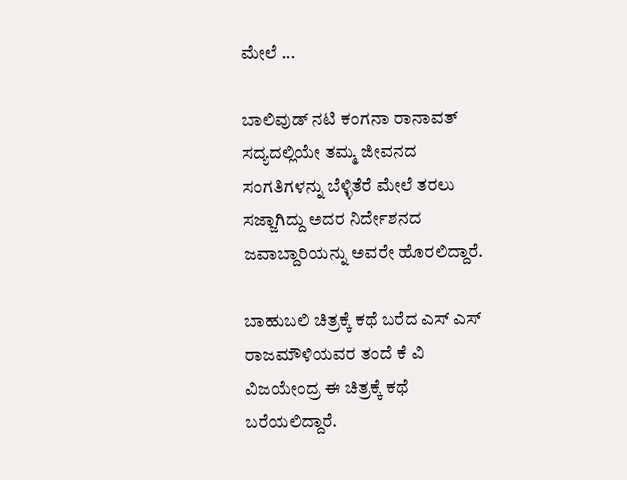ಮೇಲೆ ...

ಬಾಲಿವುಡ್ ನಟಿ ಕಂಗನಾ ರಾನಾವತ್ ಸದ್ಯದಲ್ಲಿಯೇ ತಮ್ಮ ಜೀವನದ ಸಂಗತಿಗಳನ್ನು ಬೆಳ್ಳಿತೆರೆ ಮೇಲೆ ತರಲು ಸಜ್ಜಾಗಿದ್ದು ಅದರ ನಿರ್ದೇಶನದ ಜವಾಬ್ದಾರಿಯನ್ನು ಅವರೇ ಹೊರಲಿದ್ದಾರೆ.

ಬಾಹುಬಲಿ ಚಿತ್ರಕ್ಕೆ ಕಥೆ ಬರೆದ ಎಸ್ ಎಸ್ ರಾಜಮೌಳಿಯವರ ತಂದೆ ಕೆ ವಿ ವಿಜಯೇಂದ್ರ ಈ ಚಿತ್ರಕ್ಕೆ ಕಥೆ ಬರೆಯಲಿದ್ದಾರೆ.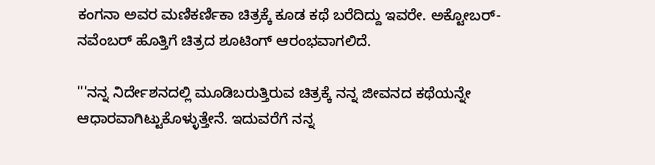ಕಂಗನಾ ಅವರ ಮಣಿಕರ್ಣಿಕಾ ಚಿತ್ರಕ್ಕೆ ಕೂಡ ಕಥೆ ಬರೆದಿದ್ದು ಇವರೇ. ಅಕ್ಟೋಬರ್-ನವೆಂಬರ್ ಹೊತ್ತಿಗೆ ಚಿತ್ರದ ಶೂಟಿಂಗ್ ಆರಂಭವಾಗಲಿದೆ.

'''ನನ್ನ ನಿರ್ದೇಶನದಲ್ಲಿ ಮೂಡಿಬರುತ್ತಿರುವ ಚಿತ್ರಕ್ಕೆ ನನ್ನ ಜೀವನದ ಕಥೆಯನ್ನೇ ಆಧಾರವಾಗಿಟ್ಟುಕೊಳ್ಳುತ್ತೇನೆ. ಇದುವರೆಗೆ ನನ್ನ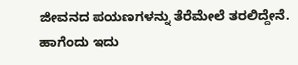ಜೀವನದ ಪಯಣಗಳನ್ನು ತೆರೆಮೇಲೆ ತರಲಿದ್ದೇನೆ. ಹಾಗೆಂದು ಇದು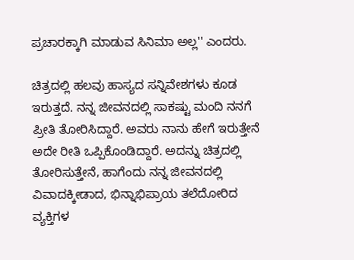ಪ್ರಚಾರಕ್ಕಾಗಿ ಮಾಡುವ ಸಿನಿಮಾ ಅಲ್ಲ'' ಎಂದರು.

ಚಿತ್ರದಲ್ಲಿ ಹಲವು ಹಾಸ್ಯದ ಸನ್ನಿವೇಶಗಳು ಕೂಡ ಇರುತ್ತದೆ. ನನ್ನ ಜೀವನದಲ್ಲಿ ಸಾಕಷ್ಟು ಮಂದಿ ನನಗೆ ಪ್ರೀತಿ ತೋರಿಸಿದ್ದಾರೆ. ಅವರು ನಾನು ಹೇಗೆ ಇರುತ್ತೇನೆ ಅದೇ ರೀತಿ ಒಪ್ಪಿಕೊಂಡಿದ್ದಾರೆ. ಅದನ್ನು ಚಿತ್ರದಲ್ಲಿ ತೋರಿಸುತ್ತೇನೆ, ಹಾಗೆಂದು ನನ್ನ ಜೀವನದಲ್ಲಿ ವಿವಾದಕ್ಕೀಡಾದ, ಭಿನ್ನಾಭಿಪ್ರಾಯ ತಲೆದೋರಿದ ವ್ಯಕ್ತಿಗಳ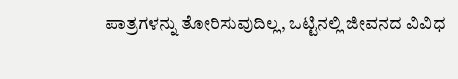ಪಾತ್ರಗಳನ್ನು ತೋರಿಸುವುದಿಲ್ಲ, ಒಟ್ಟಿನಲ್ಲಿ ಜೀವನದ ವಿವಿಧ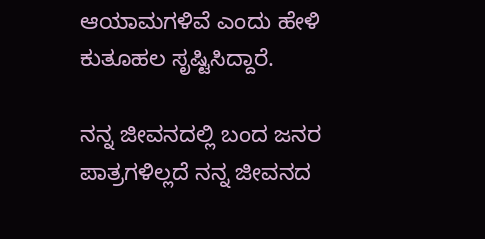ಆಯಾಮಗಳಿವೆ ಎಂದು ಹೇಳಿ ಕುತೂಹಲ ಸೃಷ್ಟಿಸಿದ್ದಾರೆ.

ನನ್ನ ಜೀವನದಲ್ಲಿ ಬಂದ ಜನರ ಪಾತ್ರಗಳಿಲ್ಲದೆ ನನ್ನ ಜೀವನದ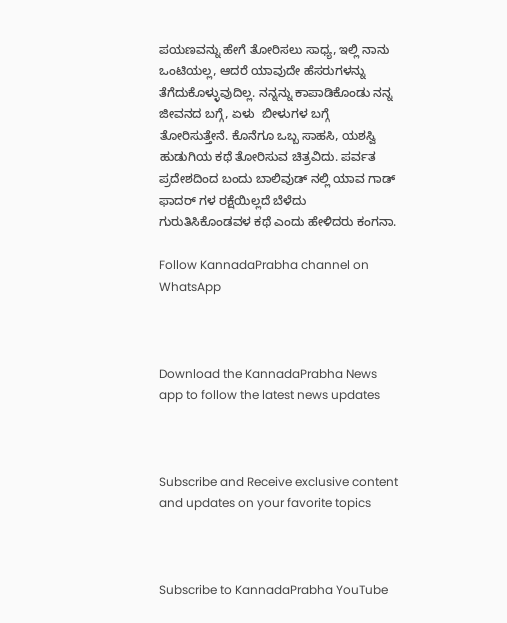ಪಯಣವನ್ನು ಹೇಗೆ ತೋರಿಸಲು ಸಾಧ್ಯ, ಇಲ್ಲಿ ನಾನು ಒಂಟಿಯಲ್ಲ, ಆದರೆ ಯಾವುದೇ ಹೆಸರುಗಳನ್ನು ತೆಗೆದುಕೊಳ್ಳುವುದಿಲ್ಲ. ನನ್ನನ್ನು ಕಾಪಾಡಿಕೊಂಡು ನನ್ನ ಜೀವನದ ಬಗ್ಗೆ, ಏಳು  ಬೀಳುಗಳ ಬಗ್ಗೆ ತೋರಿಸುತ್ತೇನೆ. ಕೊನೆಗೂ ಒಬ್ಬ ಸಾಹಸಿ, ಯಶಸ್ವಿ ಹುಡುಗಿಯ ಕಥೆ ತೋರಿಸುವ ಚಿತ್ರವಿದು. ಪರ್ವತ ಪ್ರದೇಶದಿಂದ ಬಂದು ಬಾಲಿವುಡ್ ನಲ್ಲಿ ಯಾವ ಗಾಡ್ ಫಾದರ್ ಗಳ ರಕ್ಷೆಯಿಲ್ಲದೆ ಬೆಳೆದು ಗುರುತಿಸಿಕೊಂಡವಳ ಕಥೆ ಎಂದು ಹೇಳಿದರು ಕಂಗನಾ.

Follow KannadaPrabha channel on WhatsApp



Download the KannadaPrabha News app to follow the latest news updates



Subscribe and Receive exclusive content and updates on your favorite topics



Subscribe to KannadaPrabha YouTube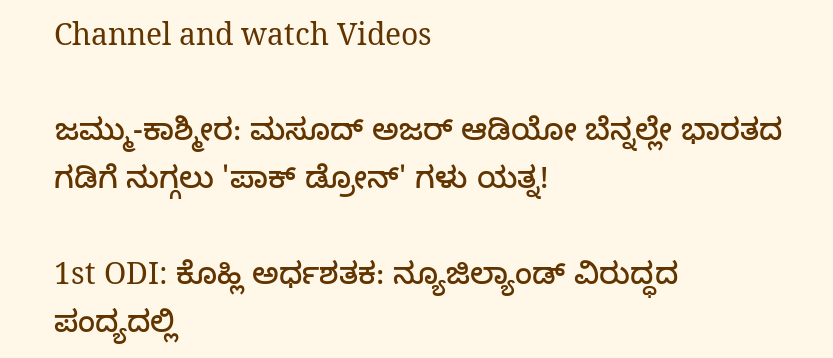Channel and watch Videos

ಜಮ್ಮು-ಕಾಶ್ಮೀರ: ಮಸೂದ್ ಅಜರ್ ಆಡಿಯೋ ಬೆನ್ನಲ್ಲೇ ಭಾರತದ ಗಡಿಗೆ ನುಗ್ಗಲು 'ಪಾಕ್ ಡ್ರೋನ್' ಗಳು ಯತ್ನ!

1st ODI: ಕೊಹ್ಲಿ ಅರ್ಧಶತಕ: ನ್ಯೂಜಿಲ್ಯಾಂಡ್ ವಿರುದ್ಧದ ಪಂದ್ಯದಲ್ಲಿ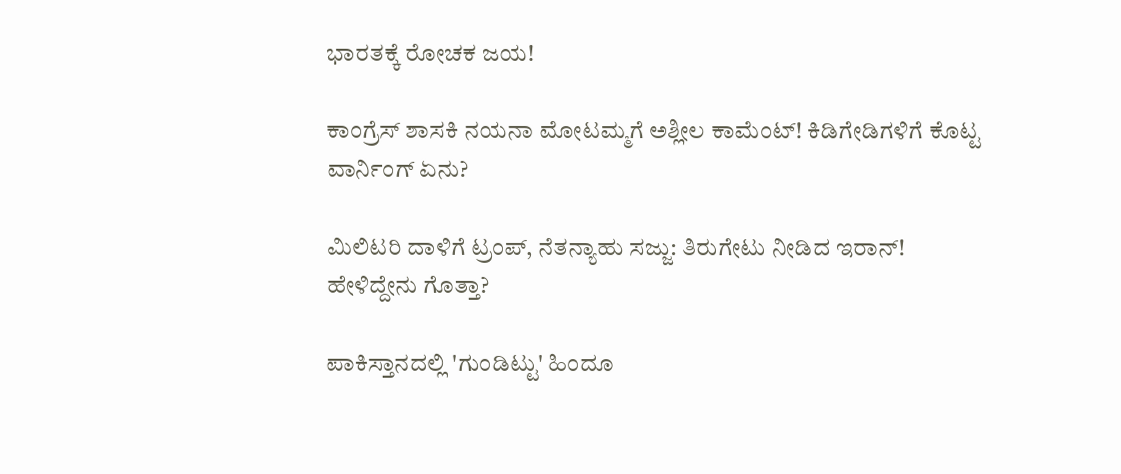ಭಾರತಕ್ಕೆ ರೋಚಕ ಜಯ!

ಕಾಂಗ್ರೆಸ್ ಶಾಸಕಿ ನಯನಾ ಮೋಟಮ್ಮಗೆ ಅಶ್ಲೀಲ ಕಾಮೆಂಟ್! ಕಿಡಿಗೇಡಿಗಳಿಗೆ ಕೊಟ್ಟ ವಾರ್ನಿಂಗ್ ಏನು?

ಮಿಲಿಟರಿ ದಾಳಿಗೆ ಟ್ರಂಪ್, ನೆತನ್ಯಾಹು ಸಜ್ಜು: ತಿರುಗೇಟು ನೀಡಿದ ಇರಾನ್! ಹೇಳಿದ್ದೇನು ಗೊತ್ತಾ?

ಪಾಕಿಸ್ತಾನದಲ್ಲಿ 'ಗುಂಡಿಟ್ಟು' ಹಿಂದೂ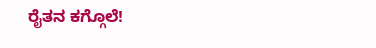ರೈತನ ಕಗ್ಗೊಲೆ!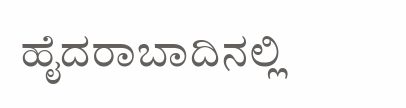ಹೈದರಾಬಾದಿನಲ್ಲಿ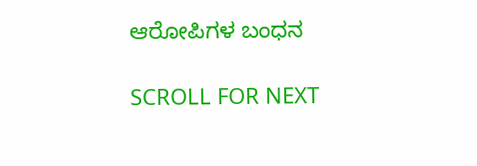ಆರೋಪಿಗಳ ಬಂಧನ

SCROLL FOR NEXT